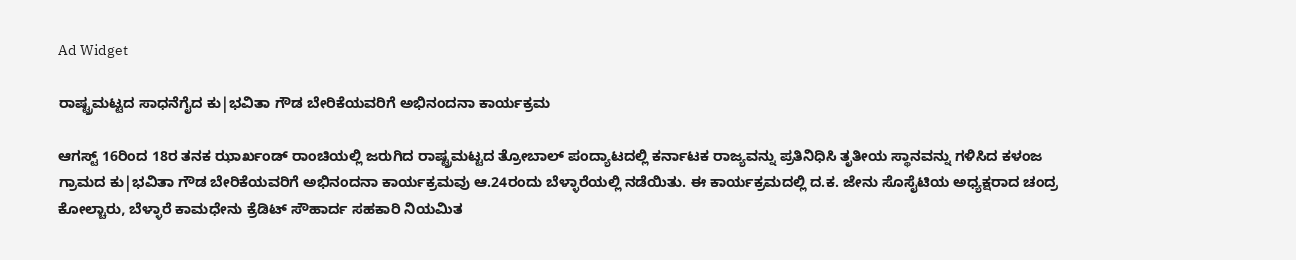Ad Widget

ರಾಷ್ಟ್ರಮಟ್ಟದ ಸಾಧನೆಗೈದ ಕು|ಭವಿತಾ ಗೌಡ ಬೇರಿಕೆಯವರಿಗೆ ಅಭಿನಂದನಾ ಕಾರ್ಯಕ್ರಮ

ಆಗಸ್ಟ್ 16ರಿಂದ 18ರ ತನಕ ಝಾರ್ಖಂಡ್ ರಾಂಚಿಯಲ್ಲಿ ಜರುಗಿದ ರಾಷ್ಟ್ರಮಟ್ಟದ ತ್ರೋಬಾಲ್ ಪಂದ್ಯಾಟದಲ್ಲಿ ಕರ್ನಾಟಕ ರಾಜ್ಯವನ್ನು ಪ್ರತಿನಿಧಿಸಿ ತೃತೀಯ ಸ್ಥಾನವನ್ನು ಗಳಿಸಿದ ಕಳಂಜ ಗ್ರಾಮದ ಕು|ಭವಿತಾ ಗೌಡ ಬೇರಿಕೆಯವರಿಗೆ ಅಭಿನಂದನಾ ಕಾರ್ಯಕ್ರಮವು ಆ.24ರಂದು ಬೆಳ್ಳಾರೆಯಲ್ಲಿ ನಡೆಯಿತು. ಈ ಕಾರ್ಯಕ್ರಮದಲ್ಲಿ ದ.ಕ. ಜೇನು ಸೊಸೈಟಿಯ ಅಧ್ಯಕ್ಷರಾದ ಚಂದ್ರ ಕೋಲ್ಚಾರು, ಬೆಳ್ಳಾರೆ ಕಾಮಧೇನು ಕ್ರೆಡಿಟ್ ಸೌಹಾರ್ದ ಸಹಕಾರಿ ನಿಯಮಿತ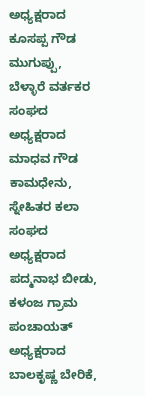ಅಧ್ಯಕ್ಷರಾದ ಕೂಸಪ್ಪ ಗೌಡ ಮುಗುಪ್ಪು, ಬೆಳ್ಳಾರೆ ವರ್ತಕರ ಸಂಘದ ಅಧ್ಯಕ್ಷರಾದ ಮಾಧವ ಗೌಡ ಕಾಮಧೇನು, ಸ್ನೇಹಿತರ ಕಲಾ ಸಂಘದ ಅಧ್ಯಕ್ಷರಾದ ಪದ್ಮನಾಭ ಬೀಡು, ಕಳಂಜ ಗ್ರಾಮ ಪಂಚಾಯತ್ ಅಧ್ಯಕ್ಷರಾದ ಬಾಲಕೃಷ್ಣ ಬೇರಿಕೆ,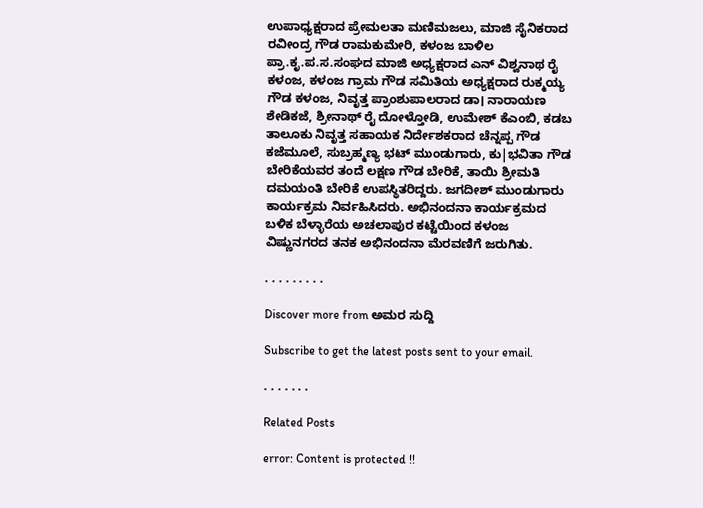ಉಪಾಧ್ಯಕ್ಷರಾದ ಪ್ರೇಮಲತಾ ಮಣಿಮಜಲು, ಮಾಜಿ ಸೈನಿಕರಾದ ರವೀಂದ್ರ ಗೌಡ ರಾಮಕುಮೇರಿ, ಕಳಂಜ ಬಾಳಿಲ ಪ್ರಾ.ಕೃ.ಪ.ಸ.ಸಂಘದ ಮಾಜಿ ಅಧ್ಯಕ್ಷರಾದ ಎನ್ ವಿಶ್ವನಾಥ ರೈ ಕಳಂಜ, ಕಳಂಜ ಗ್ರಾಮ ಗೌಡ ಸಮಿತಿಯ ಅಧ್ಯಕ್ಷರಾದ ರುಕ್ಮಯ್ಯ ಗೌಡ ಕಳಂಜ, ನಿವೃತ್ತ ಪ್ರಾಂಶುಪಾಲರಾದ ಡಾ। ನಾರಾಯಣ ಶೇಡಿಕಜೆ, ಶ್ರೀನಾಥ್ ರೈ ದೋಳ್ತೋಡಿ, ಉಮೇಶ್ ಕೆಎಂಬಿ, ಕಡಬ ತಾಲೂಕು ನಿವೃತ್ತ ಸಹಾಯಕ ನಿರ್ದೇಶಕರಾದ ಚೆನ್ನಪ್ಪ ಗೌಡ ಕಜೆಮೂಲೆ, ಸುಬ್ರಹ್ಮಣ್ಯ ಭಟ್ ಮುಂಡುಗಾರು, ಕು|ಭವಿತಾ ಗೌಡ ಬೇರಿಕೆಯವರ ತಂದೆ ಲಕ್ಷಣ ಗೌಡ ಬೇರಿಕೆ, ತಾಯಿ ಶ್ರೀಮತಿ ದಮಯಂತಿ ಬೇರಿಕೆ ಉಪಸ್ಥಿತರಿದ್ದರು. ಜಗದೀಶ್ ಮುಂಡುಗಾರು ಕಾರ್ಯಕ್ರಮ ನಿರ್ವಹಿಸಿದರು. ಅಭಿನಂದನಾ ಕಾರ್ಯಕ್ರಮದ ಬಳಿಕ ಬೆಳ್ಳಾರೆಯ ಅಚಲಾಪುರ ಕಟ್ಟೆಯಿಂದ ಕಳಂಜ ವಿಷ್ಣುನಗರದ ತನಕ ಅಭಿನಂದನಾ ಮೆರವಣಿಗೆ ಜರುಗಿತು.

. . . . . . . . .

Discover more from ಅಮರ ಸುದ್ದಿ

Subscribe to get the latest posts sent to your email.

. . . . . . .

Related Posts

error: Content is protected !!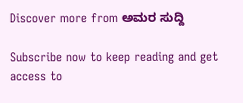Discover more from ಅಮರ ಸುದ್ದಿ

Subscribe now to keep reading and get access to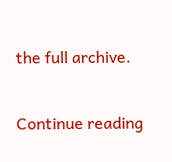the full archive.

Continue reading